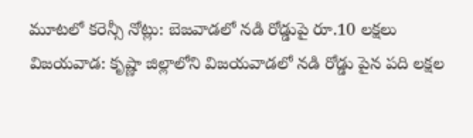మూటలో కరెన్సీ నోట్లు: బెజవాడలో నడి రోడ్డుపై రూ.10 లక్షలు
విజయవాడ: కృష్ణా జిల్లాలోని విజయవాడలో నడి రోడ్డు పైన పది లక్షల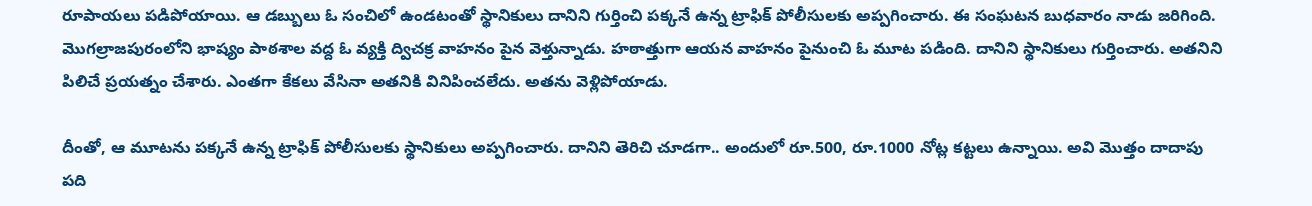రూపాయలు పడిపోయాయి. ఆ డబ్బులు ఓ సంచిలో ఉండటంతో స్థానికులు దానిని గుర్తించి పక్కనే ఉన్న ట్రాఫిక్ పోలీసులకు అప్పగించారు. ఈ సంఘటన బుధవారం నాడు జరిగింది.
మొగల్రాజపురంలోని భాష్యం పాఠశాల వద్ద ఓ వ్యక్తి ద్విచక్ర వాహనం పైన వెళ్తున్నాడు. హఠాత్తుగా ఆయన వాహనం పైనుంచి ఓ మూట పడింది. దానిని స్థానికులు గుర్తించారు. అతనిని పిలిచే ప్రయత్నం చేశారు. ఎంతగా కేకలు వేసినా అతనికి వినిపించలేదు. అతను వెళ్లిపోయాడు.

దీంతో, ఆ మూటను పక్కనే ఉన్న ట్రాఫిక్ పోలీసులకు స్థానికులు అప్పగించారు. దానిని తెరిచి చూడగా.. అందులో రూ.500, రూ.1000 నోట్ల కట్టలు ఉన్నాయి. అవి మొత్తం దాదాపు పది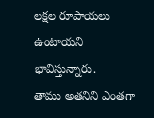లక్షల రూపాయలు ఉంటాయని భావిస్తున్నారు.
తాము అతనిని ఎంతగా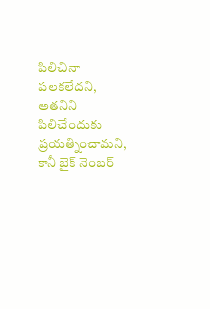పిలిచినా పలకలేదని, అతనిని పిలిచేందుకు ప్రయత్నించామని, కానీ బైక్ నెంబర్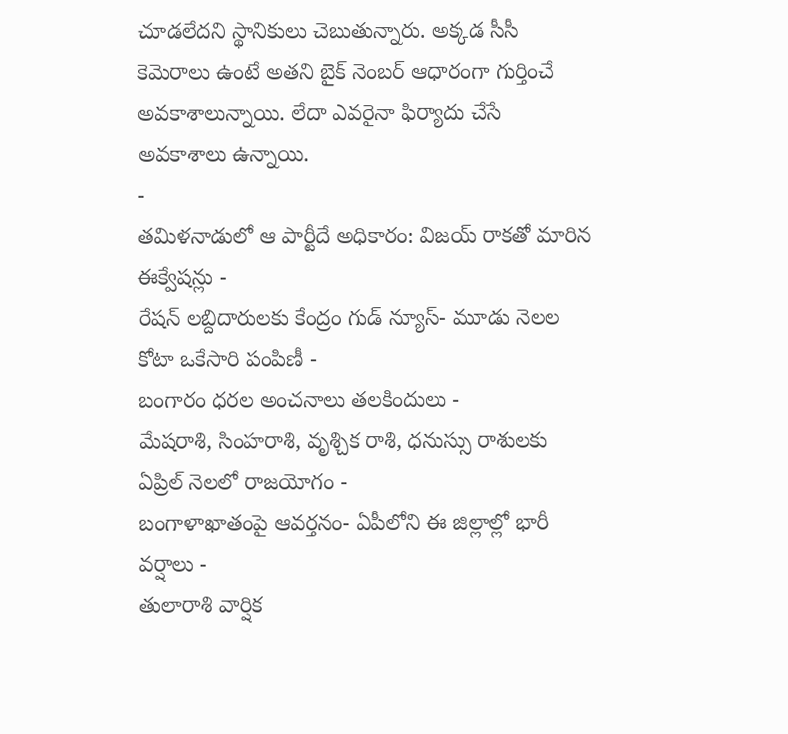చూడలేదని స్థానికులు చెబుతున్నారు. అక్కడ సీసీ కెమెరాలు ఉంటే అతని బైక్ నెంబర్ ఆధారంగా గుర్తించే అవకాశాలున్నాయి. లేదా ఎవరైనా ఫిర్యాదు చేసే అవకాశాలు ఉన్నాయి.
-
తమిళనాడులో ఆ పార్టీదే అధికారం: విజయ్ రాకతో మారిన ఈక్వేషన్లు -
రేషన్ లబ్దిదారులకు కేంద్రం గుడ్ న్యూస్- మూడు నెలల కోటా ఒకేసారి పంపిణీ -
బంగారం ధరల అంచనాలు తలకిందులు -
మేషరాశి, సింహరాశి, వృశ్చిక రాశి, ధనుస్సు రాశులకు ఏప్రిల్ నెలలో రాజయోగం -
బంగాళాఖాతంపై ఆవర్తనం- ఏపీలోని ఈ జిల్లాల్లో భారీ వర్షాలు -
తులారాశి వార్షిక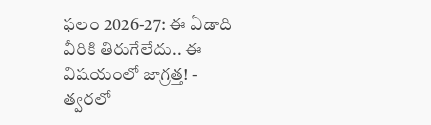ఫలం 2026-27: ఈ ఏడాది వీరికి తిరుగేలేదు.. ఈ విషయంలో జాగ్రత్త! -
త్వరలో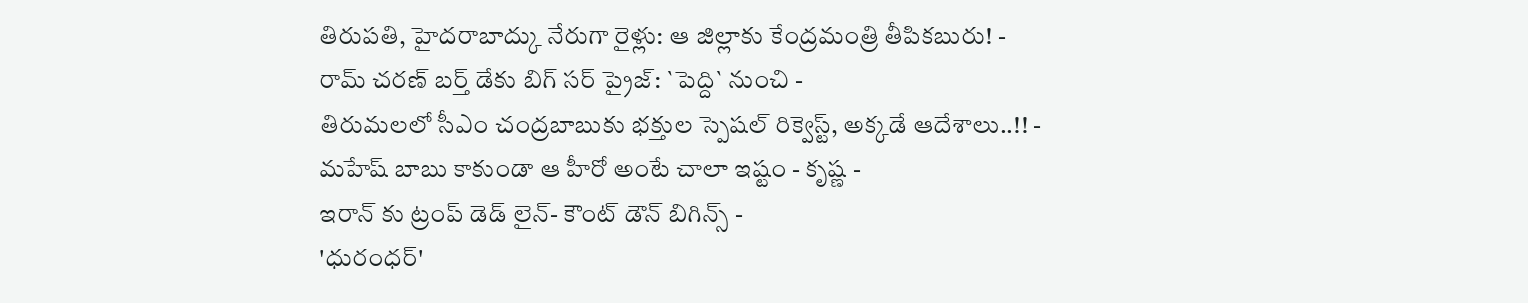తిరుపతి, హైదరాబాద్కు నేరుగా రైళ్లు: ఆ జిల్లాకు కేంద్రమంత్రి తీపికబురు! -
రామ్ చరణ్ బర్త్ డేకు బిగ్ సర్ ప్రైజ్: `పెద్ది` నుంచి -
తిరుమలలో సీఎం చంద్రబాబుకు భక్తుల స్పెషల్ రిక్వెస్ట్, అక్కడే ఆదేశాలు..!! -
మహేష్ బాబు కాకుండా ఆ హీరో అంటే చాలా ఇష్టం - కృష్ణ -
ఇరాన్ కు ట్రంప్ డెడ్ లైన్- కౌంట్ డౌన్ బిగిన్స్ -
'ధురంధర్'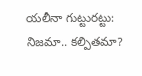యలీనా గుట్టురట్టు: నిజమా.. కల్పితమా?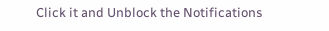Click it and Unblock the Notifications